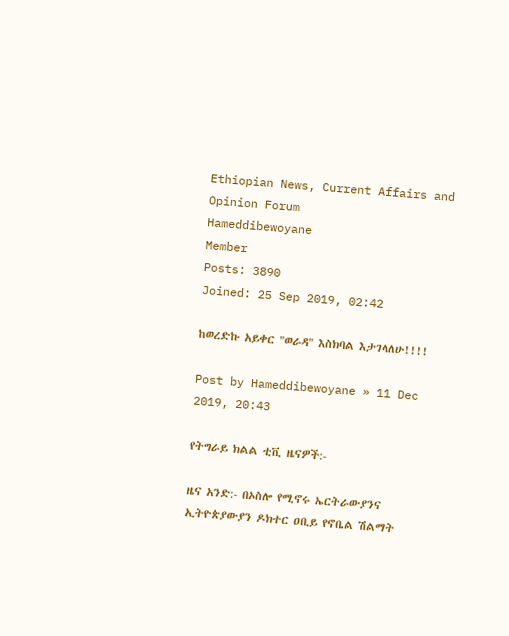Ethiopian News, Current Affairs and Opinion Forum
Hameddibewoyane
Member
Posts: 3890
Joined: 25 Sep 2019, 02:42

ከወረድኩ አይቀር "ወራዳ" እስክባል እታገላለሁ!!!!

Post by Hameddibewoyane » 11 Dec 2019, 20:43

የትግራይ ክልል ቲቪ ዜናዎች:-

ዜና አንድ:- በኦስሎ የሚኖሩ ኤርትራውያንና ኢትዮጵያውያን ዶክተር ዐቢይ የኖቤል ሽልማት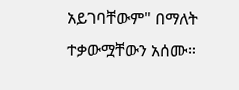አይገባቸውም" በማለት ተቃውሟቸውን አሰሙ።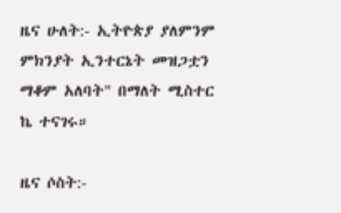ዜና ሁለት:- ኢትዮጵያ ያለምንም ምክንያት ኢንተርኔት መዝጋቷን ማቆም አለባት" በማለት ሚስተር ኬ ተናገሩ።

ዜና ሶስት:-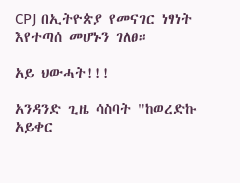CPJ በኢትዮጵያ የመናገር ነፃነት እየተጣሰ መሆኑን ገለፀ።

አይ ህውሓት!!!

አንዳንድ ጊዜ ሳስባት "ከወረድኩ አይቀር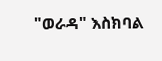"ወራዳ" እስክባል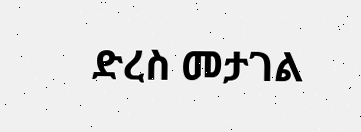ድረስ መታገል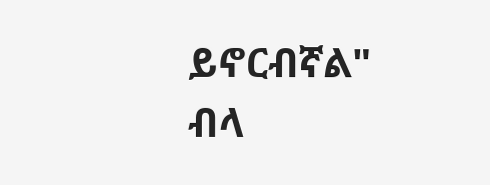ይኖርብኛል" ብላ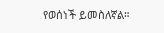የወሰነች ይመስለኛል።